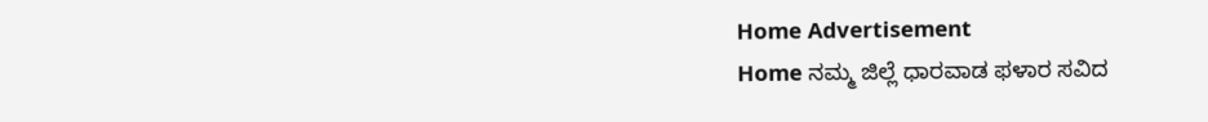Home Advertisement
Home ನಮ್ಮ ಜಿಲ್ಲೆ ಧಾರವಾಡ ಫಳಾರ ಸವಿದ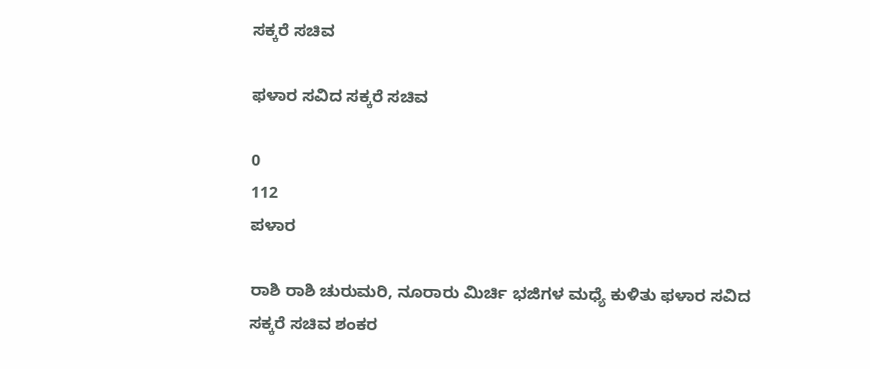ಸಕ್ಕರೆ ಸಚಿವ

ಫಳಾರ ಸವಿದ ಸಕ್ಕರೆ ಸಚಿವ

0
112
ಪಳಾರ

ರಾಶಿ ರಾಶಿ ಚುರುಮರಿ, ನೂರಾರು ಮಿರ್ಚಿ ಭಜಿಗಳ ಮಧ್ಯೆ ಕುಳಿತು ಫಳಾರ ಸವಿದ ಸಕ್ಕರೆ ಸಚಿವ ಶಂಕರ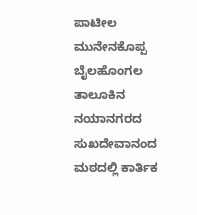ಪಾಟೀಲ ಮುನೇನಕೊಪ್ಪ ಬೈಲಹೊಂಗಲ ತಾಲೂಕಿನ ನಯಾನಗರದ ಸುಖದೇವಾನಂದ ಮಠದಲ್ಲಿ ಕಾರ್ತಿಕ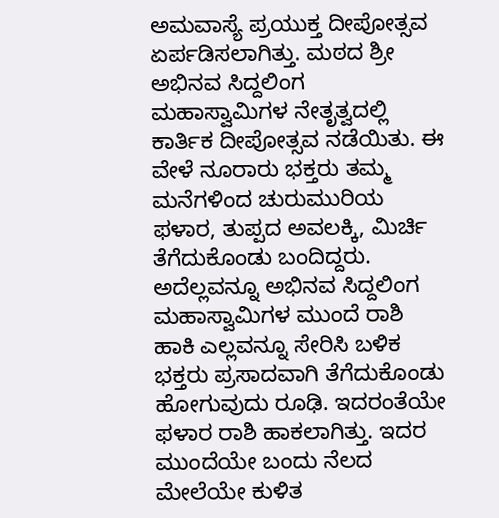ಅಮವಾಸ್ಯೆ ಪ್ರಯುಕ್ತ ದೀಪೋತ್ಸವ ಏರ್ಪಡಿಸಲಾಗಿತ್ತು. ಮಠದ ಶ್ರೀ ಅಭಿನವ ಸಿದ್ದಲಿಂಗ ಮಹಾಸ್ವಾಮಿಗಳ ನೇತೃತ್ವದಲ್ಲಿ ಕಾರ್ತಿಕ ದೀಪೋತ್ಸವ ನಡೆಯಿತು. ಈ ವೇಳೆ ನೂರಾರು ಭಕ್ತರು ತಮ್ಮ ಮನೆಗಳಿಂದ ಚುರುಮುರಿಯ ಫಳಾರ, ತುಪ್ಪದ ಅವಲಕ್ಕಿ, ಮಿರ್ಚಿ ತೆಗೆದುಕೊಂಡು ಬಂದಿದ್ದರು. ಅದೆಲ್ಲವನ್ನೂ ಅಭಿನವ ಸಿದ್ದಲಿಂಗ ಮಹಾಸ್ವಾಮಿಗಳ ಮುಂದೆ ರಾಶಿ ಹಾಕಿ ಎಲ್ಲವನ್ನೂ ಸೇರಿಸಿ ಬಳಿಕ ಭಕ್ತರು ಪ್ರಸಾದವಾಗಿ ತೆಗೆದುಕೊಂಡು ಹೋಗುವುದು ರೂಢಿ. ಇದರಂತೆಯೇ ಫಳಾರ ರಾಶಿ ಹಾಕಲಾಗಿತ್ತು. ಇದರ ಮುಂದೆಯೇ ಬಂದು ನೆಲದ ಮೇಲೆಯೇ ಕುಳಿತ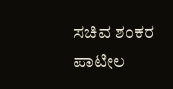ಸಚಿವ ಶಂಕರ ಪಾಟೀಲ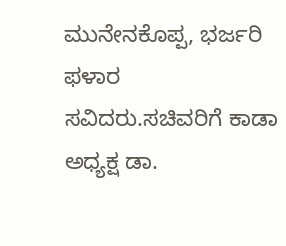ಮುನೇನಕೊಪ್ಪ, ಭರ್ಜರಿ ಫಳಾರ ಸವಿದರು.ಸಚಿವರಿಗೆ ಕಾಡಾ ಅಧ್ಯಕ್ಷ ಡಾ.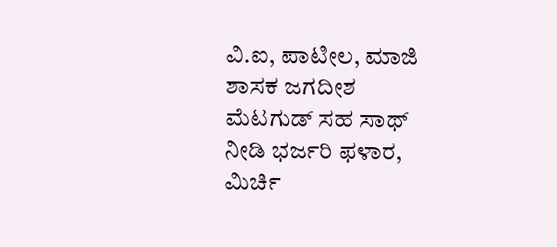ವಿ.ಐ, ಪಾಟೀಲ, ಮಾಜಿ ಶಾಸಕ ಜಗದೀಶ ಮೆಟಗುಡ್ ಸಹ ಸಾಥ್ ನೀಡಿ ಭರ್ಜರಿ ಫಳಾರ, ಮಿರ್ಚಿ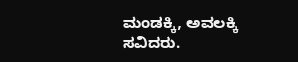ಮಂಡಕ್ಕಿ, ಅವಲಕ್ಕಿ ಸವಿದರು.